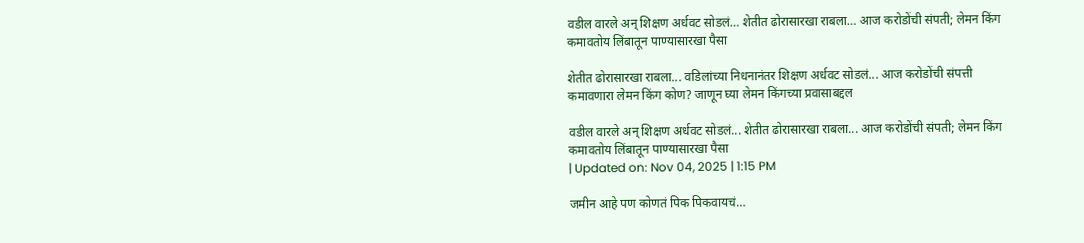वडील वारले अन् शिक्षण अर्धवट सोडलं… शेतीत ढोरासारखा राबला… आज करोडोंची संपती; लेमन किंग कमावतोय लिंबातून पाण्यासारखा पैसा

शेतीत ढोरासारखा राबला... वडिलांच्या निधनानंतर शिक्षण अर्धवट सोडलं... आज करोडोंची संपत्ती कमावणारा लेमन किंग कोण? जाणून घ्या लेमन किंगच्या प्रवासाबद्दल

वडील वारले अन् शिक्षण अर्धवट सोडलं... शेतीत ढोरासारखा राबला... आज करोडोंची संपती; लेमन किंग कमावतोय लिंबातून पाण्यासारखा पैसा
| Updated on: Nov 04, 2025 | 1:15 PM

जमीन आहे पण कोणतं पिक पिकवायचं…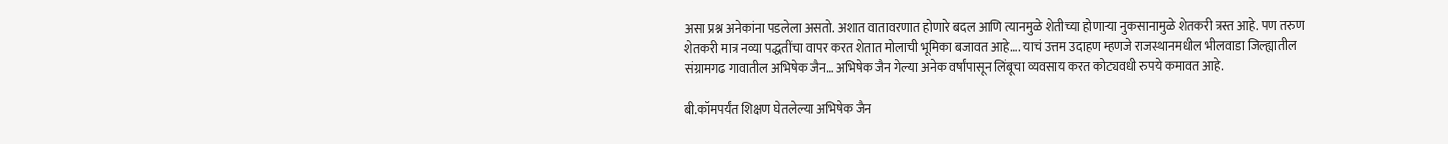असा प्रश्न अनेकांना पडलेला असतो. अशात वातावरणात होणारे बदल आणि त्यानमुळे शेतीच्या होणाऱ्या नुकसानामुळे शेतकरी त्रस्त आहे. पण तरुण शेतकरी मात्र नव्या पद्धतींचा वापर करत शेतात मोलाची भूमिका बजावत आहे…. याचं उत्तम उदाहण म्हणजे राजस्थानमधील भीलवाडा जिल्ह्यातील संग्रामगढ गावातील अभिषेक जैन… अभिषेक जैन गेल्या अनेक वर्षांपासून लिंबूचा व्यवसाय करत कोट्यवधी रुपये कमावत आहे.

बी.कॉमपर्यंत शिक्षण घेतलेल्या अभिषेक जैन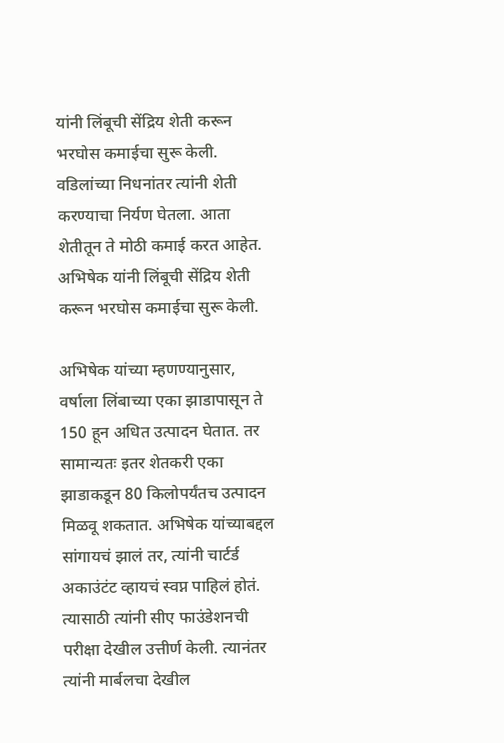यांनी लिंबूची सेंद्रिय शेती करून भरघोस कमाईचा सुरू केली. वडिलांच्या निधनांतर त्यांनी शेती करण्याचा निर्यण घेतला. आता शेतीतून ते मोठी कमाई करत आहेत. अभिषेक यांनी लिंबूची सेंद्रिय शेती करून भरघोस कमाईचा सुरू केली.

अभिषेक यांच्या म्हणण्यानुसार, वर्षाला लिंबाच्या एका झाडापासून ते 150 हून अधित उत्पादन घेतात. तर सामान्यतः इतर शेतकरी एका झाडाकडून 80 किलोपर्यंतच उत्पादन मिळवू शकतात. अभिषेक यांच्याबद्दल सांगायचं झालं तर, त्यांनी चार्टर्ड अकाउंटंट व्हायचं स्वप्न पाहिलं होतं. त्यासाठी त्यांनी सीए फाउंडेशनची परीक्षा देखील उत्तीर्ण केली. त्यानंतर त्यांनी मार्बलचा देखील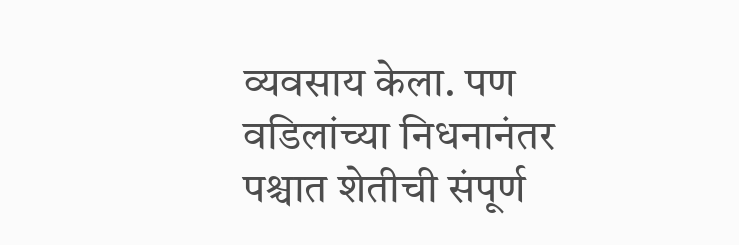व्यवसाय केला. पण वडिलांच्या निधनानंतर पश्चात शेतीची संपूर्ण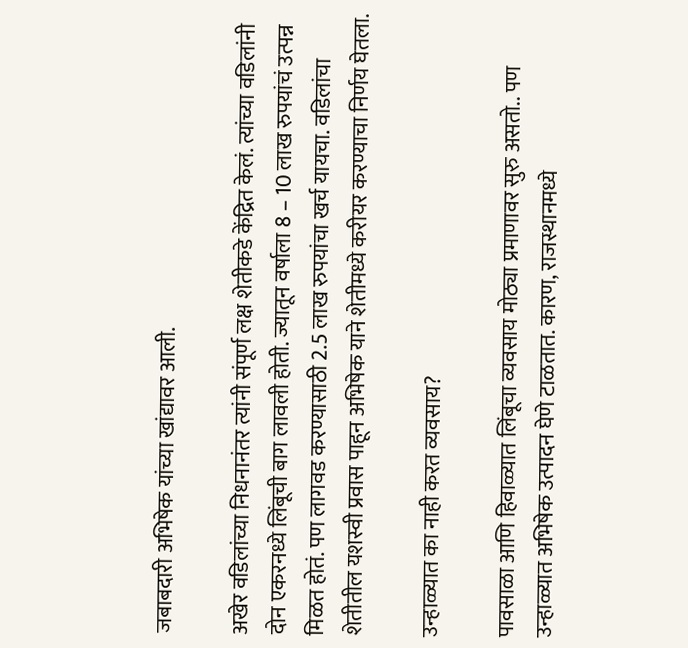जबाबदारी अभिषेक यांच्या खांद्यावर आली.

अखेर वडिलांच्या निधनानंतर त्यांनी संपूर्ण लक्ष शेतीकडे केंद्रित केलं. त्यांच्या वडिलांनी दोन एकरनध्ये लिंबूची बाग लावली होती. ज्यातून वर्षाला 8 – 10 लाख रुपयांचं उत्पन्न मिळत होतं. पण लागवड करण्यासाठी 2.5 लाख रुपयांचा खर्च यायचा. वडिलांचा शेतीतील यशस्वी प्रवास पाहून अभिषेक याने शेतीमध्ये करीयर करण्याचा निर्णय घेतला.

उन्हाळ्यात का नाही करत व्यवसाय?

पावसाळा आणि हिवाळ्यात लिंबूचा व्यवसाय मोठ्या प्रमाणावर सुरु असतो.. पण उन्हाळ्यात अभिषेक उत्पादन घेणे टाळतात. कारण, राजस्थानमध्ये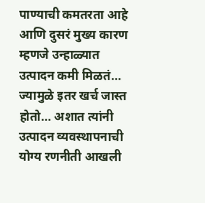पाण्याची कमतरता आहे आणि दुसरं मुख्य कारण म्हणजे उन्हाळ्यात उत्पादन कमी मिळतं… ज्यामुळे इतर खर्च जास्त होतो… अशात त्यांनी उत्पादन व्यवस्थापनाची योग्य रणनीती आखली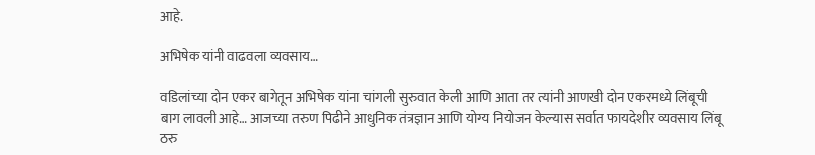आहे.

अभिषेक यांनी वाढवला व्यवसाय…

वडिलांच्या दोन एकर बागेतून अभिषेक यांना चांगली सुरुवात केली आणि आता तर त्यांनी आणखी दोन एकरमध्ये लिंबूची बाग लावली आहे… आजच्या तरुण पिढीने आधुनिक तंत्रज्ञान आणि योग्य नियोजन केल्यास सर्वात फायदेशीर व्यवसाय लिंबू ठरु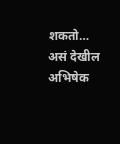शकतो… असं देखील अभिषेक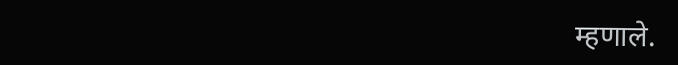म्हणाले.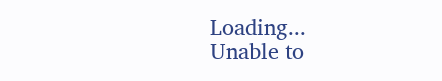Loading...
Unable to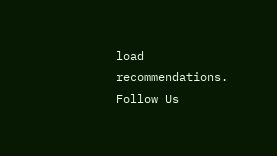load recommendations.
Follow Us